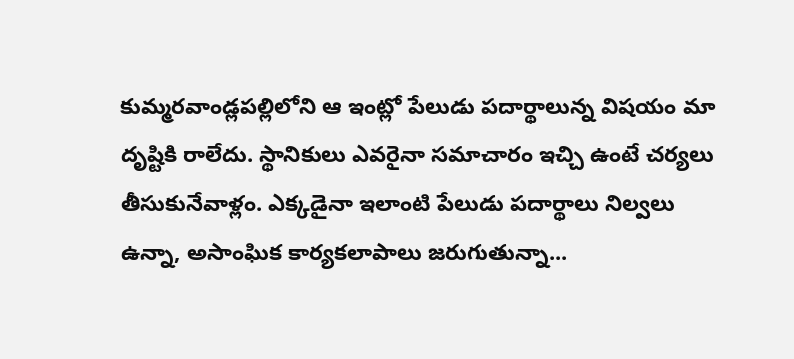కుమ్మరవాండ్లపల్లిలోని ఆ ఇంట్లో పేలుడు పదార్థాలున్న విషయం మా దృష్టికి రాలేదు. స్థానికులు ఎవరైనా సమాచారం ఇచ్చి ఉంటే చర్యలు తీసుకునేవాళ్లం. ఎక్కడైనా ఇలాంటి పేలుడు పదార్థాలు నిల్వలు ఉన్నా, అసాంఘిక కార్యకలాపాలు జరుగుతున్నా...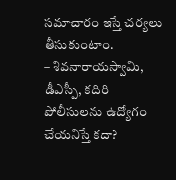సమాచారం ఇస్తే చర్యలు తీసుకుంటాం.
– శివనారాయస్వామి, డీఎస్పీ, కదిరి
పోలీసులను ఉద్యోగం చేయనిస్తే కదా?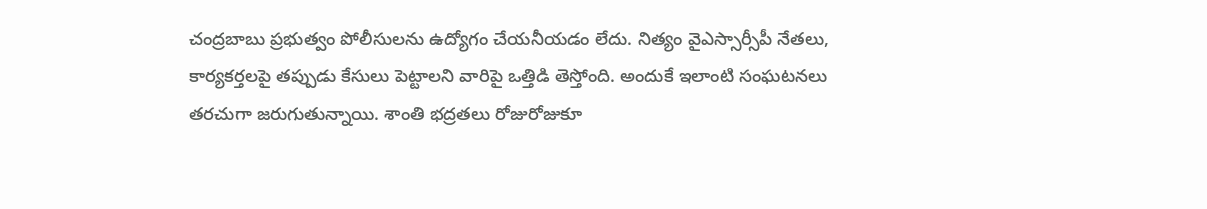చంద్రబాబు ప్రభుత్వం పోలీసులను ఉద్యోగం చేయనీయడం లేదు. నిత్యం వైఎస్సార్సీపీ నేతలు, కార్యకర్తలపై తప్పుడు కేసులు పెట్టాలని వారిపై ఒత్తిడి తెస్తోంది. అందుకే ఇలాంటి సంఘటనలు తరచుగా జరుగుతున్నాయి. శాంతి భద్రతలు రోజురోజుకూ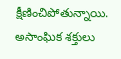క్షీణించిపోతున్నాయి. అసాంఘిక శక్తులు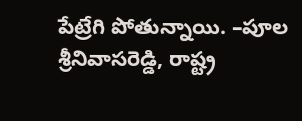పేట్రేగి పోతున్నాయి. –పూల శ్రీనివాసరెడ్డి, రాష్ట్ర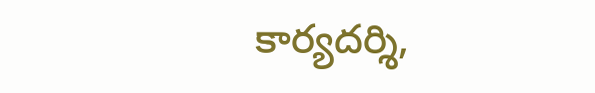కార్యదర్శి,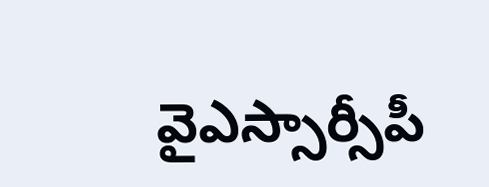వైఎస్సార్సీపీ